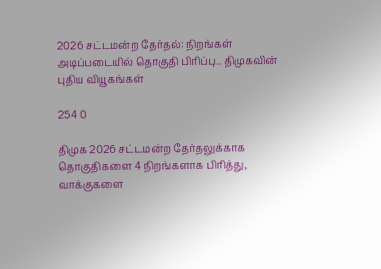2026 சட்டமன்ற தேர்தல்: நிறங்கள் அடிப்படையில் தொகுதி பிரிப்பு.. திமுகவின் புதிய வியூகங்கள்

254 0

திமுக 2026 சட்டமன்ற தேர்தலுக்காக தொகுதிகளை 4 நிறங்களாக பிரித்து, வாக்குகளை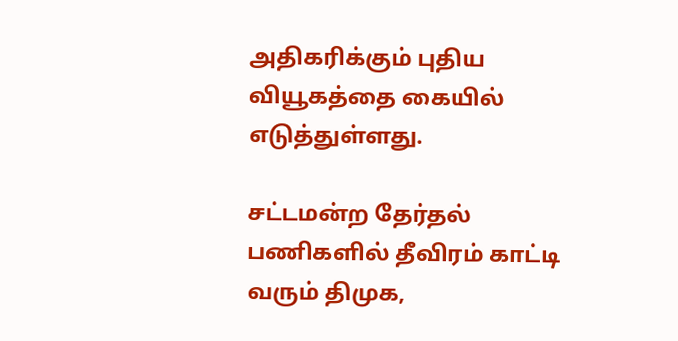அதிகரிக்கும் புதிய வியூகத்தை கையில் எடுத்துள்ளது.

சட்டமன்ற தேர்தல் பணிகளில் தீவிரம் காட்டி வரும் திமுக,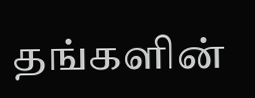தங்களின்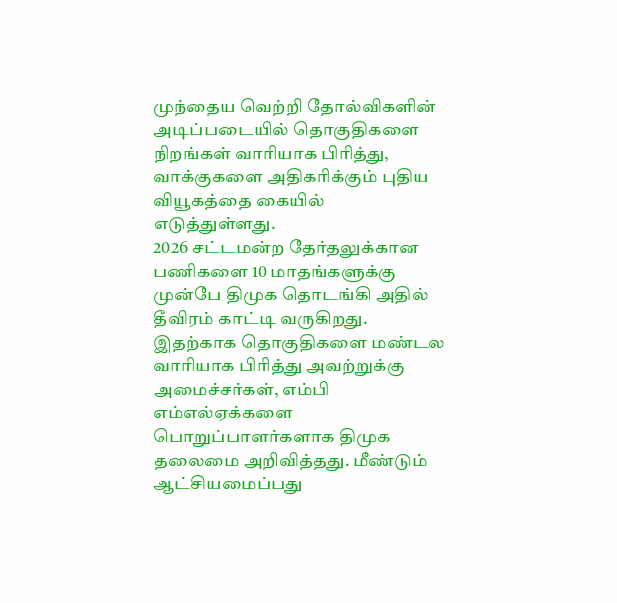முந்தைய வெற்றி தோல்விகளின் அடிப்படையில் தொகுதிகளை நிறங்கள் வாரியாக பிரித்து, வாக்குகளை அதிகரிக்கும் புதிய வியூகத்தை கையில் எடுத்துள்ளது.
2026 சட்டமன்ற தேர்தலுக்கான பணிகளை 10 மாதங்களுக்கு முன்பே திமுக தொடங்கி அதில் தீவிரம் காட்டி வருகிறது. இதற்காக தொகுதிகளை மண்டல வாரியாக பிரித்து அவற்றுக்கு அமைச்சர்கள், எம்பி எம்எல்ஏக்களை பொறுப்பாளர்களாக திமுக தலைமை அறிவித்தது. மீண்டும் ஆட்சியமைப்பது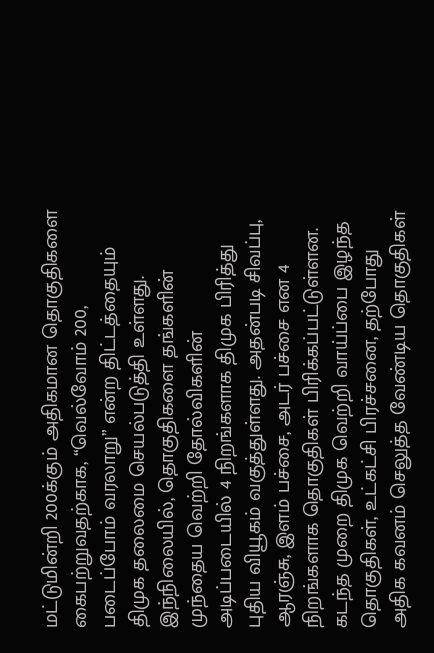மட்டுமின்றி 200க்கும் அதிகமான தொகுதிகளை கைபற்றுவதற்காக, “வெல்வோம் 200, படைப்போம் வரலாறு” என்ற திட்டத்தையும் திமுக தலைமை செயல்படுத்தி உள்ளது.
இந்நிலையில், தொகுதிகளை தங்களின் முந்தைய வெற்றி தோல்விகளின் அடிப்படையில் 4 நிறங்களாக திமுக பிரித்து புதிய வியூகம் வகுத்துள்ளது. அதன்படி சிவப்பு, ஆரஞ்சு, இளம் பச்சை, அடர் பச்சை என 4 நிறங்களாக தொகுதிகள் பிரிக்கப்பட்டுள்ளன. கடந்த முறை திமுக வெற்றி வாய்ப்பை இழந்த தொகுதிகள், உட்கட்சி பிரச்சனை, தற்போது அதிக கவனம் செலுத்த வேண்டிய தொகுதிகள்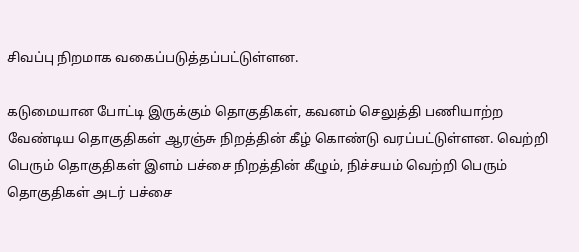சிவப்பு நிறமாக வகைப்படுத்தப்பட்டுள்ளன.

கடுமையான போட்டி இருக்கும் தொகுதிகள், கவனம் செலுத்தி பணியாற்ற வேண்டிய தொகுதிகள் ஆரஞ்சு நிறத்தின் கீழ் கொண்டு வரப்பட்டுள்ளன. வெற்றி பெரும் தொகுதிகள் இளம் பச்சை நிறத்தின் கீழும், நிச்சயம் வெற்றி பெரும் தொகுதிகள் அடர் பச்சை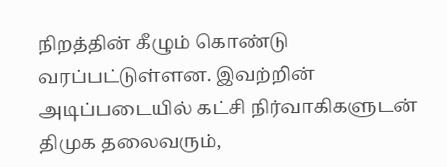நிறத்தின் கீழும் கொண்டு வரப்பட்டுள்ளன. இவற்றின் அடிப்படையில் கட்சி நிர்வாகிகளுடன் திமுக தலைவரும்,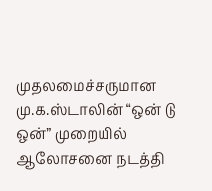முதலமைச்சருமான மு.க.ஸ்டாலின் “ஒன் டு ஒன்” முறையில் ஆலோசனை நடத்தி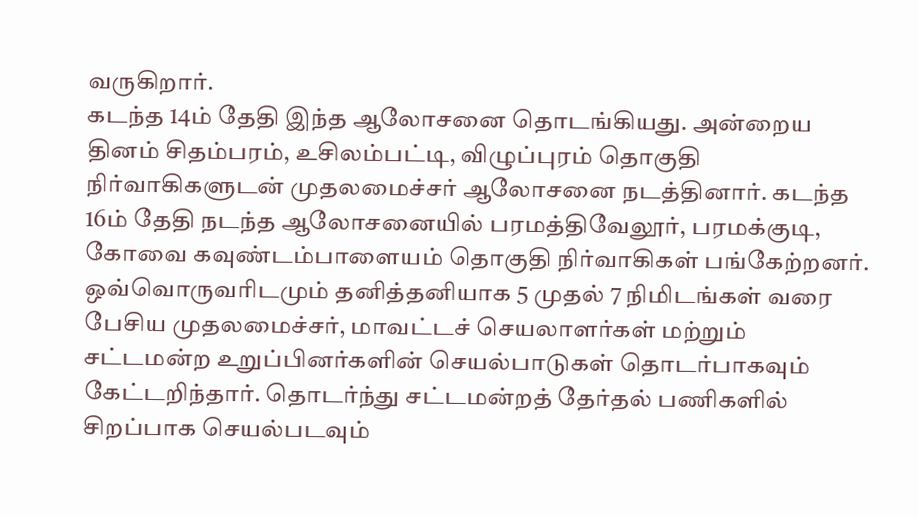வருகிறார்.
கடந்த 14ம் தேதி இந்த ஆலோசனை தொடங்கியது. அன்றைய தினம் சிதம்பரம், உசிலம்பட்டி, விழுப்புரம் தொகுதி நிர்வாகிகளுடன் முதலமைச்சர் ஆலோசனை நடத்தினார். கடந்த 16ம் தேதி நடந்த ஆலோசனையில் பரமத்திவேலூர், பரமக்குடி, கோவை கவுண்டம்பாளையம் தொகுதி நிர்வாகிகள் பங்கேற்றனர். ஒவ்வொருவரிடமும் தனித்தனியாக 5 முதல் 7 நிமிடங்கள் வரை பேசிய முதலமைச்சர், மாவட்டச் செயலாளர்கள் மற்றும் சட்டமன்ற உறுப்பினர்களின் செயல்பாடுகள் தொடர்பாகவும் கேட்டறிந்தார். தொடர்ந்து சட்டமன்றத் தேர்தல் பணிகளில் சிறப்பாக செயல்படவும்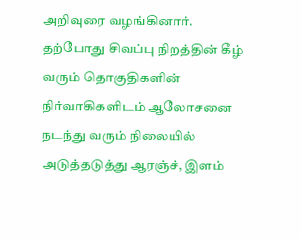அறிவுரை வழங்கினார்.
தற்போது சிவப்பு நிறத்தின் கீழ் வரும் தொகுதிகளின் நிர்வாகிகளிடம் ஆலோசனை நடந்து வரும் நிலையில் அடுத்தடுத்து ஆரஞ்ச், இளம்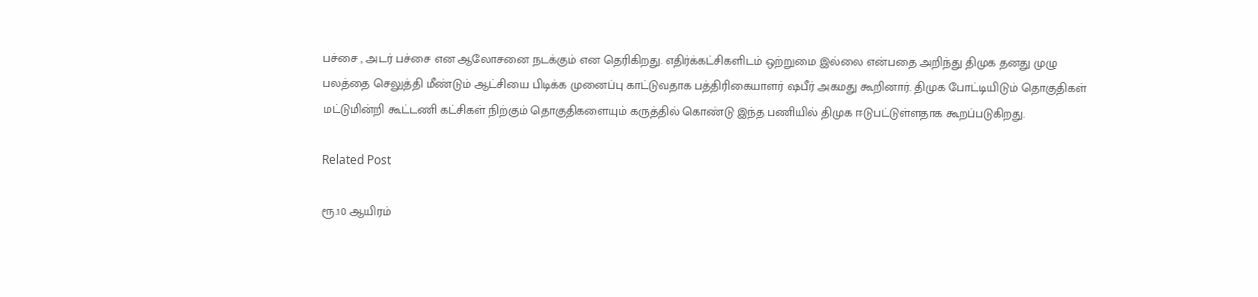பச்சை , அடர் பச்சை என ஆலோசனை நடக்கும் என தெரிகிறது. எதிர்க்கட்சிகளிடம் ஒற்றுமை இல்லை என்பதை அறிந்து திமுக தனது முழு பலத்தை செலுத்தி மீண்டும் ஆட்சியை பிடிக்க முனைப்பு காட்டுவதாக பத்திரிகையாளர் ஷபீர் அகமது கூறினார். திமுக போட்டியிடும் தொகுதிகள் மட்டுமின்றி கூட்டணி கட்சிகள் நிற்கும் தொகுதிகளையும் கருத்தில் கொண்டு இந்த பணியில் திமுக ஈடுபட்டுள்ளதாக கூறப்படுகிறது.

Related Post

ரூ.10 ஆயிரம்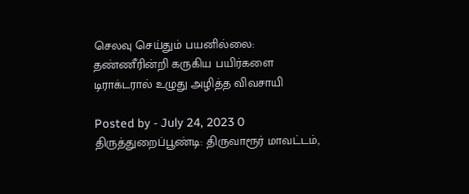செலவு செய்தும் பயனில்லை: தண்ணீரின்றி கருகிய பயிர்களை டிராக்டரால் உழுது அழித்த விவசாயி

Posted by - July 24, 2023 0
திருத்துறைப்பூண்டி: திருவாரூர் மாவட்டம்,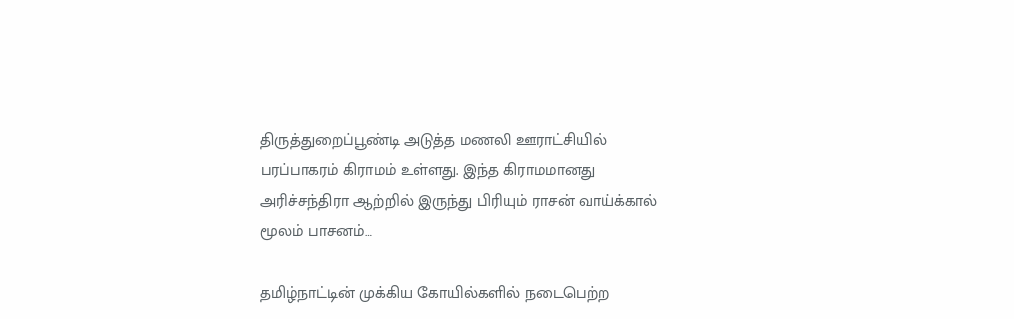திருத்துறைப்பூண்டி அடுத்த மணலி ஊராட்சியில் பரப்பாகரம் கிராமம் உள்ளது. இந்த கிராமமானது அரிச்சந்திரா ஆற்றில் இருந்து பிரியும் ராசன் வாய்க்கால் மூலம் பாசனம்…

தமிழ்நாட்டின் முக்கிய கோயில்களில் நடைபெற்ற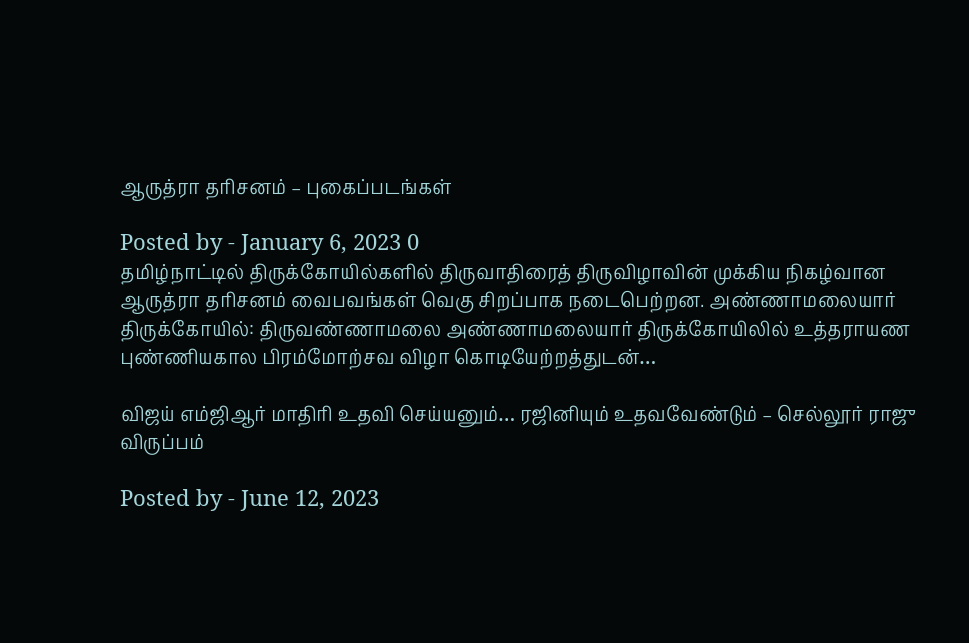ஆருத்ரா தரிசனம் – புகைப்படங்கள்

Posted by - January 6, 2023 0
தமிழ்நாட்டில் திருக்கோயில்களில் திருவாதிரைத் திருவிழாவின் முக்கிய நிகழ்வான ஆருத்ரா தரிசனம் வைபவங்கள் வெகு சிறப்பாக நடைபெற்றன. அண்ணாமலையார் திருக்கோயில்: திருவண்ணாமலை அண்ணாமலையார் திருக்கோயிலில் உத்தராயண புண்ணியகால பிரம்மோற்சவ விழா கொடியேற்றத்துடன்…

விஜய் எம்ஜிஆர் மாதிரி உதவி செய்யனும்… ரஜினியும் உதவவேண்டும் – செல்லூர் ராஜு விருப்பம்

Posted by - June 12, 2023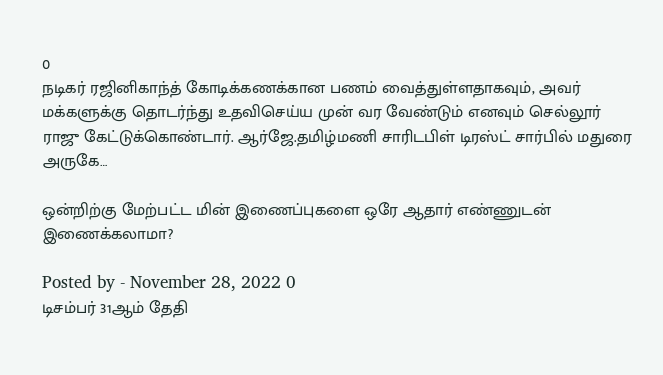0
நடிகர் ரஜினிகாந்த் கோடிக்கணக்கான பணம் வைத்துள்ளதாகவும், அவர் மக்களுக்கு தொடர்ந்து உதவிசெய்ய முன் வர வேண்டும் எனவும் செல்லூர் ராஜு கேட்டுக்கொண்டார். ஆர்ஜே.தமிழ்மணி சாரிடபிள் டிரஸ்ட் சார்பில் மதுரை அருகே…

ஒன்றிற்கு மேற்பட்ட மின் இணைப்புகளை ஒரே ஆதார் எண்ணுடன் இணைக்கலாமா?

Posted by - November 28, 2022 0
டிசம்பர் 31ஆம் தேதி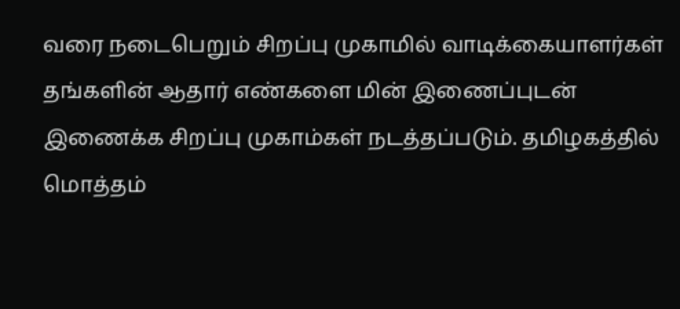வரை நடைபெறும் சிறப்பு முகாமில் வாடிக்கையாளர்கள் தங்களின் ஆதார் எண்களை மின் இணைப்புடன் இணைக்க சிறப்பு முகாம்கள் நடத்தப்படும். தமிழகத்தில் மொத்தம்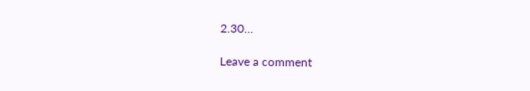2.30…

Leave a comment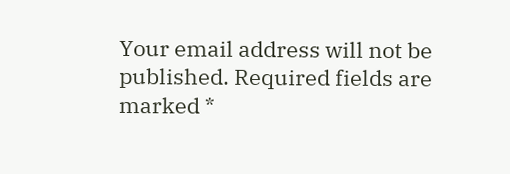Your email address will not be published. Required fields are marked *